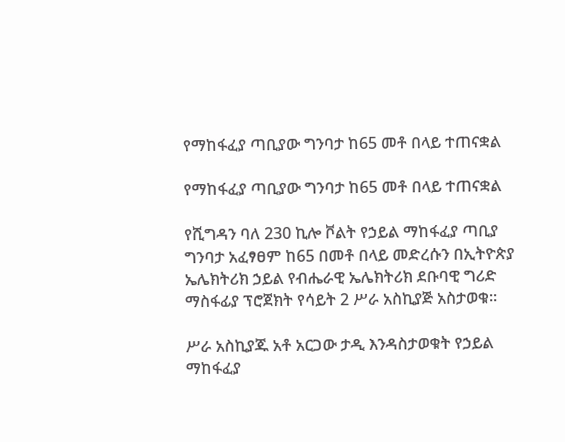የማከፋፈያ ጣቢያው ግንባታ ከ65 መቶ በላይ ተጠናቋል

የማከፋፈያ ጣቢያው ግንባታ ከ65 መቶ በላይ ተጠናቋል

የሺግዳን ባለ 230 ኪሎ ቮልት የኃይል ማከፋፈያ ጣቢያ ግንባታ አፈፃፀም ከ65 በመቶ በላይ መድረሱን በኢትዮጵያ ኤሌክትሪክ ኃይል የብሔራዊ ኤሌክትሪክ ደቡባዊ ግሪድ ማስፋፊያ ፕሮጀክት የሳይት 2 ሥራ አስኪያጅ አስታወቁ፡፡

ሥራ አስኪያጁ አቶ አርጋው ታዲ እንዳስታወቁት የኃይል ማከፋፈያ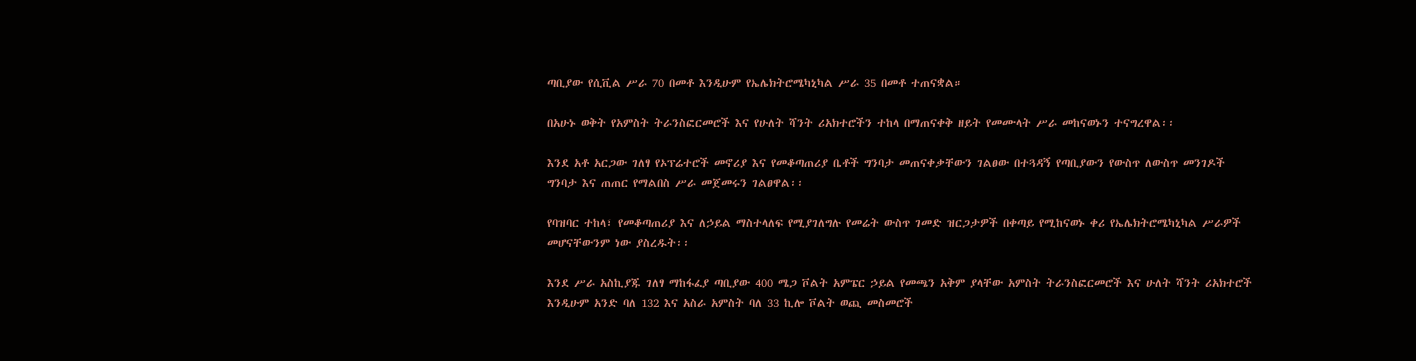ጣቢያው የሲቪል ሥራ 70 በመቶ እንዲሁም የኤሌክትሮሜካኒካል ሥራ 35 በመቶ ተጠናቋል።

በአሁኑ ወቅት የአምስት ትራንስፎርመሮች እና የሁለት ሻንት ሪአክተሮችን ተከላ በማጠናቀቅ ዘይት የመሙላት ሥራ መከናወኑን ተናግረዋል፡፡

እንደ አቶ አርጋው ገለፃ የኦፕሬተሮች መኖሪያ እና የመቆጣጠሪያ ቤቶች ግንባታ መጠናቀቃቸውን ገልፀው በተጓዳኝ የጣቢያውን የውስጥ ለውስጥ መንገዶች ግንባታ እና ጠጠር የማልበስ ሥራ መጀመሩን ገልፀዋል፡፡

የባዝባር ተከላ፣ የመቆጣጠሪያ እና ለኃይል ማስተላለፍ የሚያገለግሉ የመሬት ውስጥ ገመድ ዝርጋታዎች በቀጣይ የሚከናወኑ ቀሪ የኤሌክትሮሜካኒካል ሥራዎች መሆናቸውንም ነው ያስረዱት፡፡

እንደ ሥራ አስኪያጁ ገለፃ ማከፋፈያ ጣቢያው 400 ሜጋ ቮልት አምፔር ኃይል የመጫን አቅም ያላቸው አምስት ትራንስፎርመሮች እና ሁለት ሻንት ሪአክተሮች እንዲሁም አንድ ባለ 132 እና አስራ አምስት ባለ 33 ኪሎ ቮልት ወጪ መስመሮች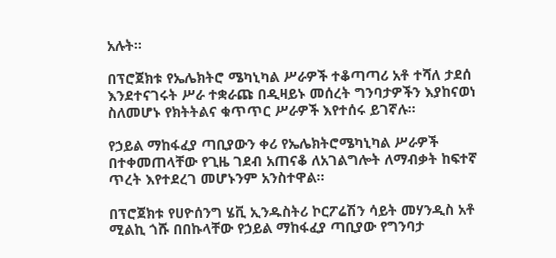አሉት፡፡

በፕሮጀክቱ የኤሌክትሮ ሜካኒካል ሥራዎች ተቆጣጣሪ አቶ ተሻለ ታደሰ እንደተናገሩት ሥራ ተቋራጩ በዲዛይኑ መሰረት ግንባታዎችን እያከናወነ ስለመሆኑ የክትትልና ቁጥጥር ሥራዎች እየተሰሩ ይገኛሉ፡፡

የኃይል ማከፋፈያ ጣቢያውን ቀሪ የኤሌክትሮሜካኒካል ሥራዎች በተቀመጠላቸው የጊዜ ገደብ አጠናቆ ለአገልግሎት ለማብቃት ከፍተኛ ጥረት እየተደረገ መሆኑንም አንስተዋል፡፡

በፕሮጀክቱ የሀዮሰንግ ሄቪ ኢንዱስትሪ ኮርፖሬሽን ሳይት መሃንዲስ አቶ ሚልኪ ጎሹ በበኩላቸው የኃይል ማከፋፈያ ጣቢያው የግንባታ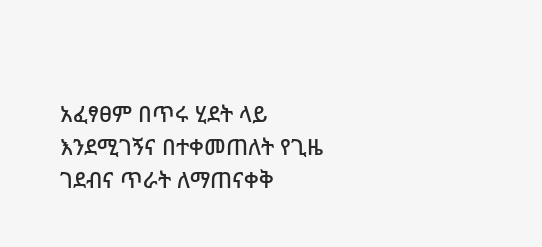አፈፃፀም በጥሩ ሂደት ላይ እንደሚገኝና በተቀመጠለት የጊዜ ገደብና ጥራት ለማጠናቀቅ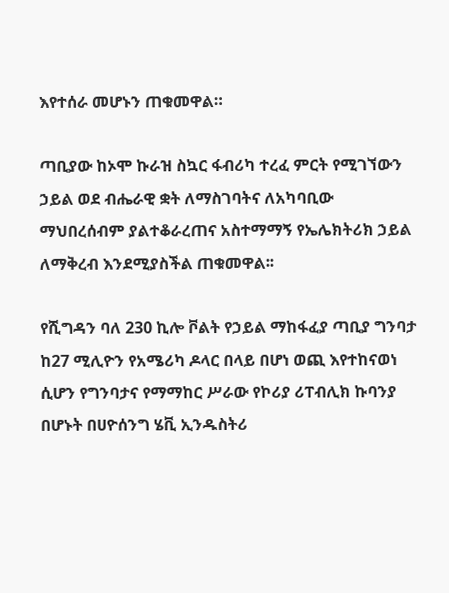እየተሰራ መሆኑን ጠቁመዋል።

ጣቢያው ከኦሞ ኩራዝ ስኳር ፋብሪካ ተረፈ ምርት የሚገኘውን ኃይል ወደ ብሔራዊ ቋት ለማስገባትና ለአካባቢው ማህበረሰብም ያልተቆራረጠና አስተማማኝ የኤሌክትሪክ ኃይል ለማቅረብ እንደሚያስችል ጠቁመዋል፡፡

የሺግዳን ባለ 230 ኪሎ ቮልት የኃይል ማከፋፈያ ጣቢያ ግንባታ ከ27 ሚሊዮን የአሜሪካ ዶላር በላይ በሆነ ወጪ እየተከናወነ ሲሆን የግንባታና የማማከር ሥራው የኮሪያ ሪፐብሊክ ኩባንያ በሆኑት በሀዮሰንግ ሄቪ ኢንዱስትሪ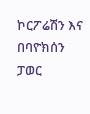ኮርፖሬሽን እና በባዮክሰን ፓወር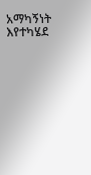አማካኝነት እየተካሄደ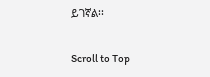ይገኛል፡፡

Scroll to Top